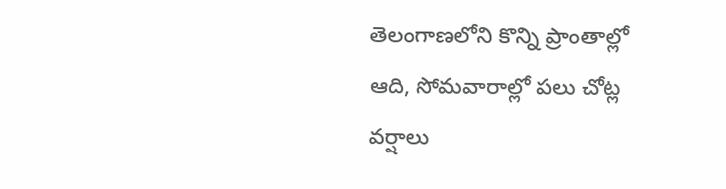తెలంగాణలోని కొన్ని ప్రాంతాల్లో
ఆది, సోమవారాల్లో పలు చోట్ల వర్షాలు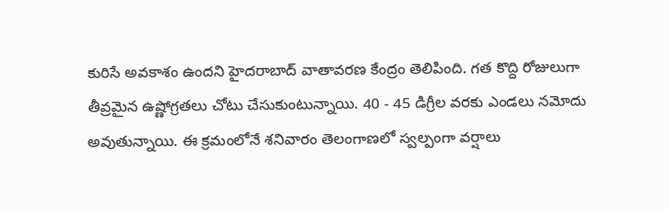కురిసే అవకాశం ఉందని హైదరాబాద్ వాతావరణ కేంద్రం తెలిపింది. గత కొద్ది రోజులుగా తీవ్రమైన ఉష్ణోగ్రతలు చోటు చేసుకుంటున్నాయి. 40 - 45 డిగ్రీల వరకు ఎండలు నమోదు అవుతున్నాయి. ఈ క్రమంలోనే శనివారం తెలంగాణలో స్వల్పంగా వర్షాలు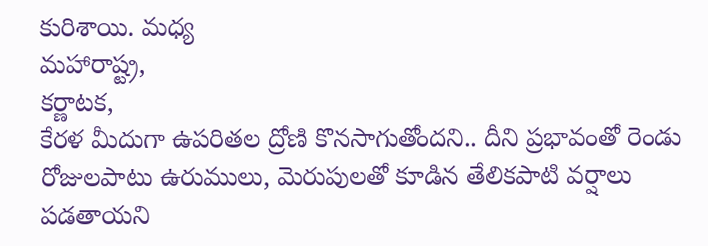కురిశాయి. మధ్య
మహారాష్ట్ర,
కర్ణాటక,
కేరళ మీదుగా ఉపరితల ద్రోణి కొనసాగుతోందని.. దీని ప్రభావంతో రెండు రోజులపాటు ఉరుములు, మెరుపులతో కూడిన తేలికపాటి వర్షాలు పడతాయని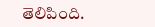తెలిపింది.